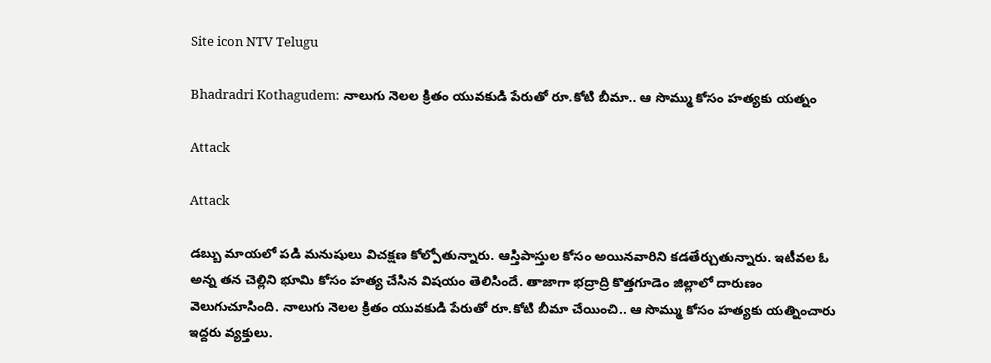Site icon NTV Telugu

Bhadradri Kothagudem: నాలుగు నెలల క్రితం యువకుడి పేరుతో రూ.కోటి బీమా.. ఆ సొమ్ము కోసం హత్యకు యత్నం

Attack

Attack

డబ్బు మాయలో పడి మనుషులు విచక్షణ కోల్పోతున్నారు. ఆస్తిపాస్తుల కోసం అయినవారిని కడతేర్చుతున్నారు. ఇటీవల ఓ అన్న తన చెల్లిని భూమి కోసం హత్య చేసిన విషయం తెలిసిందే. తాజాగా భద్రాద్రి కొత్తగూడెం జిల్లాలో దారుణం వెలుగుచూసింది. నాలుగు నెలల క్రితం యువకుడి పేరుతో రూ.కోటి బీమా చేయించి.. ఆ సొమ్ము కోసం హత్యకు యత్నించారు ఇద్దరు వ్యక్తులు.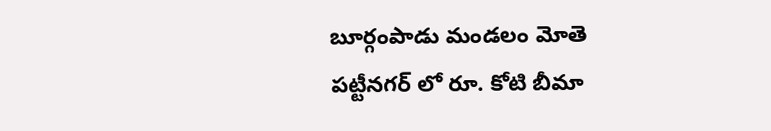బూర్గంపాడు మండలం మోతె పట్టీనగర్ లో రూ. కోటి బీమా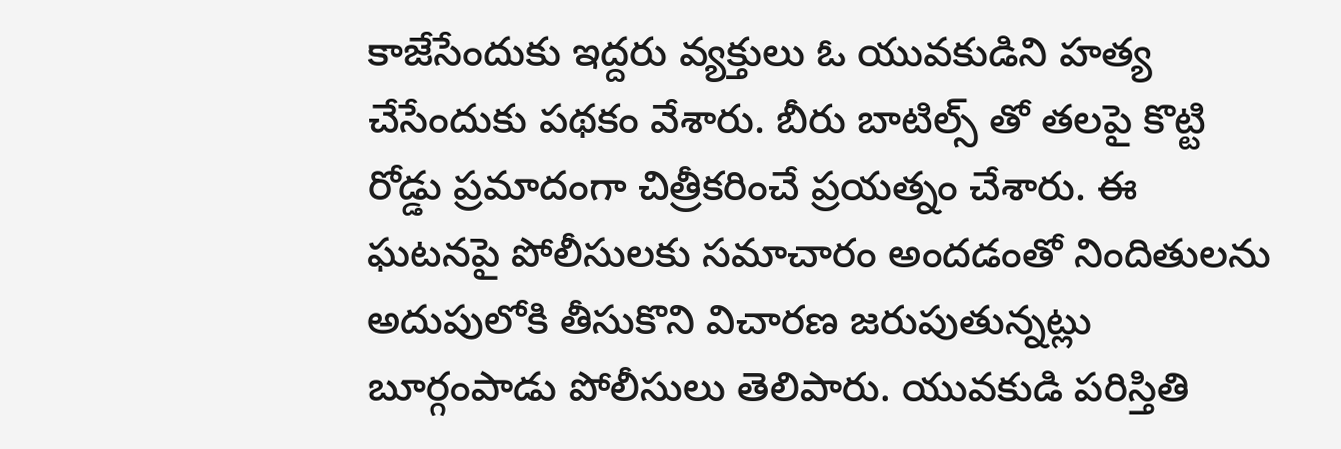కాజేసేందుకు ఇద్దరు వ్యక్తులు ఓ యువకుడిని హత్య చేసేందుకు పథకం వేశారు. బీరు బాటిల్స్ తో తలపై కొట్టి రోడ్డు ప్రమాదంగా చిత్రీకరించే ప్రయత్నం చేశారు. ఈ ఘటనపై పోలీసులకు సమాచారం అందడంతో నిందితులను అదుపులోకి తీసుకొని విచారణ జరుపుతున్నట్లు బూర్గంపాడు పోలీసులు తెలిపారు. యువకుడి పరిస్తితి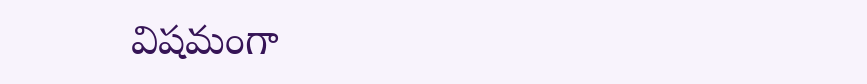విషమంగా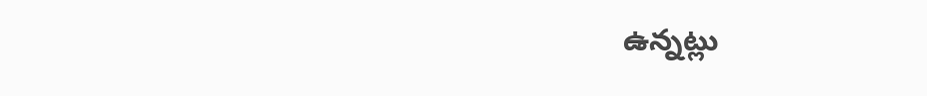ఉన్నట్లు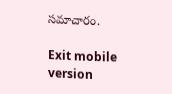సమాచారం.

Exit mobile version